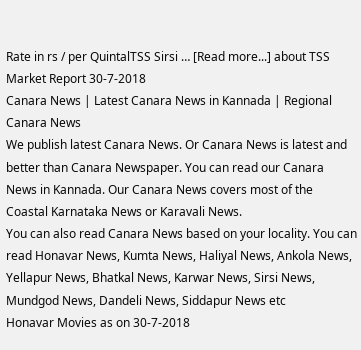Rate in rs / per QuintalTSS Sirsi … [Read more...] about TSS Market Report 30-7-2018
Canara News | Latest Canara News in Kannada | Regional Canara News
We publish latest Canara News. Or Canara News is latest and better than Canara Newspaper. You can read our Canara News in Kannada. Our Canara News covers most of the Coastal Karnataka News or Karavali News.
You can also read Canara News based on your locality. You can read Honavar News, Kumta News, Haliyal News, Ankola News, Yellapur News, Bhatkal News, Karwar News, Sirsi News, Mundgod News, Dandeli News, Siddapur News etc
Honavar Movies as on 30-7-2018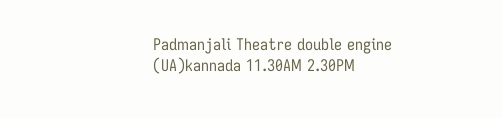Padmanjali Theatre double engine (UA)kannada 11.30AM 2.30PM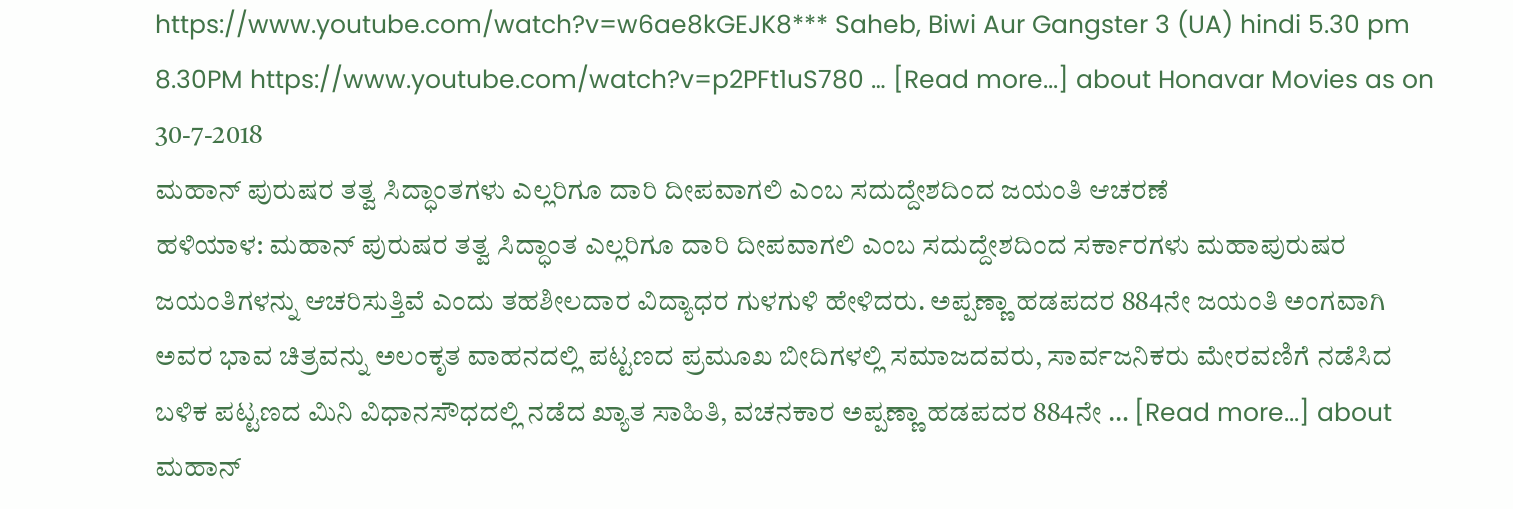https://www.youtube.com/watch?v=w6ae8kGEJK8*** Saheb, Biwi Aur Gangster 3 (UA) hindi 5.30 pm 8.30PM https://www.youtube.com/watch?v=p2PFt1uS780 … [Read more...] about Honavar Movies as on 30-7-2018
ಮಹಾನ್ ಪುರುಷರ ತತ್ವ ಸಿದ್ಧಾಂತಗಳು ಎಲ್ಲರಿಗೂ ದಾರಿ ದೀಪವಾಗಲಿ ಎಂಬ ಸದುದ್ದೇಶದಿಂದ ಜಯಂತಿ ಆಚರಣೆ
ಹಳಿಯಾಳ: ಮಹಾನ್ ಪುರುಷರ ತತ್ವ ಸಿದ್ಧಾಂತ ಎಲ್ಲರಿಗೂ ದಾರಿ ದೀಪವಾಗಲಿ ಎಂಬ ಸದುದ್ದೇಶದಿಂದ ಸರ್ಕಾರಗಳು ಮಹಾಪುರುಷರ ಜಯಂತಿಗಳನ್ನು ಆಚರಿಸುತ್ತಿವೆ ಎಂದು ತಹಶೀಲದಾರ ವಿದ್ಯಾಧರ ಗುಳಗುಳಿ ಹೇಳಿದರು. ಅಪ್ಪಣ್ಣಾ ಹಡಪದರ 884ನೇ ಜಯಂತಿ ಅಂಗವಾಗಿ ಅವರ ಭಾವ ಚಿತ್ರವನ್ನು ಅಲಂಕೃತ ವಾಹನದಲ್ಲಿ ಪಟ್ಟಣದ ಪ್ರಮೂಖ ಬೀದಿಗಳಲ್ಲಿ ಸಮಾಜದವರು, ಸಾರ್ವಜನಿಕರು ಮೇರವಣಿಗೆ ನಡೆಸಿದ ಬಳಿಕ ಪಟ್ಟಣದ ಮಿನಿ ವಿಧಾನಸೌಧದಲ್ಲಿ ನಡೆದ ಖ್ಯಾತ ಸಾಹಿತಿ, ವಚನಕಾರ ಅಪ್ಪಣ್ಣಾ ಹಡಪದರ 884ನೇ … [Read more...] about ಮಹಾನ್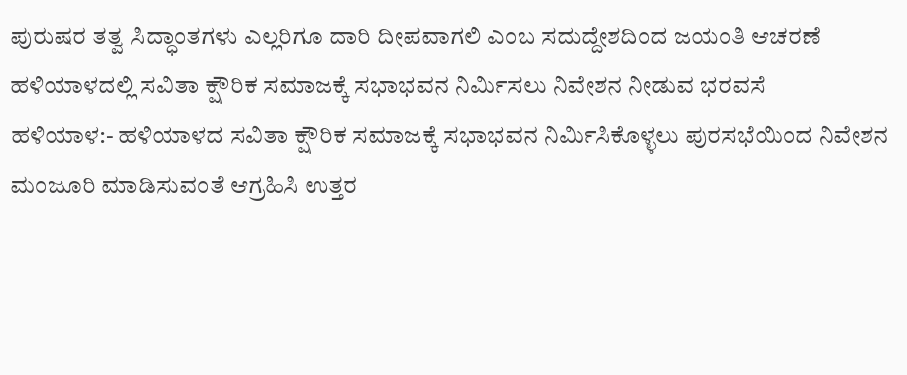ಪುರುಷರ ತತ್ವ ಸಿದ್ಧಾಂತಗಳು ಎಲ್ಲರಿಗೂ ದಾರಿ ದೀಪವಾಗಲಿ ಎಂಬ ಸದುದ್ದೇಶದಿಂದ ಜಯಂತಿ ಆಚರಣೆ
ಹಳಿಯಾಳದಲ್ಲಿ ಸವಿತಾ ಕ್ಷೌರಿಕ ಸಮಾಜಕ್ಕೆ ಸಭಾಭವನ ನಿರ್ಮಿಸಲು ನಿವೇಶನ ನೀಡುವ ಭರವಸೆ
ಹಳಿಯಾಳ:- ಹಳಿಯಾಳದ ಸವಿತಾ ಕ್ಷೌರಿಕ ಸಮಾಜಕ್ಕೆ ಸಭಾಭವನ ನಿರ್ಮಿಸಿಕೊಳ್ಳಲು ಪುರಸಭೆಯಿಂದ ನಿವೇಶನ ಮಂಜೂರಿ ಮಾಡಿಸುವಂತೆ ಆಗ್ರಹಿಸಿ ಉತ್ತರ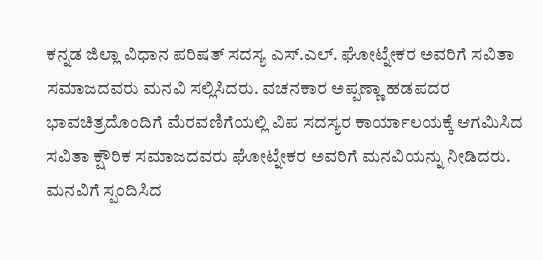ಕನ್ನಡ ಜಿಲ್ಲಾ ವಿಧಾನ ಪರಿಷತ್ ಸದಸ್ಯ ಎಸ್.ಎಲ್. ಘೋಟ್ನೇಕರ ಅವರಿಗೆ ಸವಿತಾ ಸಮಾಜದವರು ಮನವಿ ಸಲ್ಲಿಸಿದರು. ವಚನಕಾರ ಅಪ್ಪಣ್ಣಾ ಹಡಪದರ ಭಾವಚಿತ್ರದೊಂದಿಗೆ ಮೆರವಣಿಗೆಯಲ್ಲಿ ವಿಪ ಸದಸ್ಯರ ಕಾರ್ಯಾಲಯಕ್ಕೆ ಆಗಮಿಸಿದ ಸವಿತಾ ಕ್ಷೌರಿಕ ಸಮಾಜದವರು ಘೋಟ್ನೇಕರ ಅವರಿಗೆ ಮನವಿಯನ್ನು ನೀಡಿದರು. ಮನವಿಗೆ ಸ್ಪಂದಿಸಿದ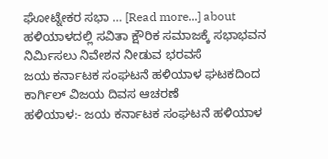ಘೋಟ್ನೇಕರ ಸಭಾ … [Read more...] about ಹಳಿಯಾಳದಲ್ಲಿ ಸವಿತಾ ಕ್ಷೌರಿಕ ಸಮಾಜಕ್ಕೆ ಸಭಾಭವನ ನಿರ್ಮಿಸಲು ನಿವೇಶನ ನೀಡುವ ಭರವಸೆ
ಜಯ ಕರ್ನಾಟಕ ಸಂಘಟನೆ ಹಳಿಯಾಳ ಘಟಕದಿಂದ ಕಾರ್ಗಿಲ್ ವಿಜಯ ದಿವಸ ಆಚರಣೆ
ಹಳಿಯಾಳ:- ಜಯ ಕರ್ನಾಟಕ ಸಂಘಟನೆ ಹಳಿಯಾಳ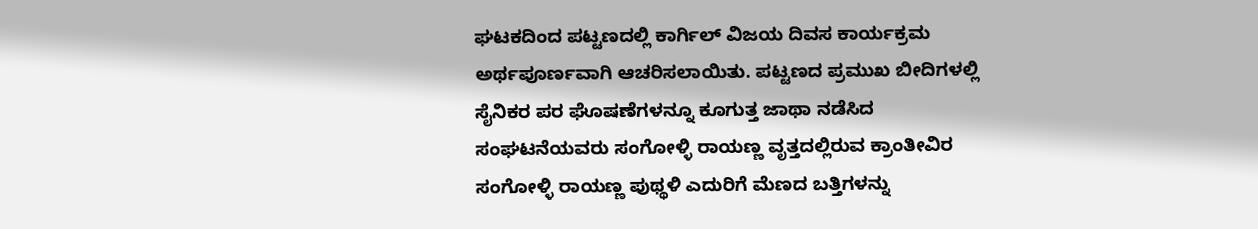ಘಟಕದಿಂದ ಪಟ್ಟಣದಲ್ಲಿ ಕಾರ್ಗಿಲ್ ವಿಜಯ ದಿವಸ ಕಾರ್ಯಕ್ರಮ ಅರ್ಥಪೂರ್ಣವಾಗಿ ಆಚರಿಸಲಾಯಿತು. ಪಟ್ಟಣದ ಪ್ರಮುಖ ಬೀದಿಗಳಲ್ಲಿ ಸೈನಿಕರ ಪರ ಘೊಷಣೆಗಳನ್ನೂ ಕೂಗುತ್ತ ಜಾಥಾ ನಡೆಸಿದ ಸಂಘಟನೆಯವರು ಸಂಗೋಳ್ಳಿ ರಾಯಣ್ಣ ವೃತ್ತದಲ್ಲಿರುವ ಕ್ರಾಂತೀವಿರ ಸಂಗೋಳ್ಳಿ ರಾಯಣ್ಣ ಪುಥ್ಥಳಿ ಎದುರಿಗೆ ಮೆಣದ ಬತ್ತಿಗಳನ್ನು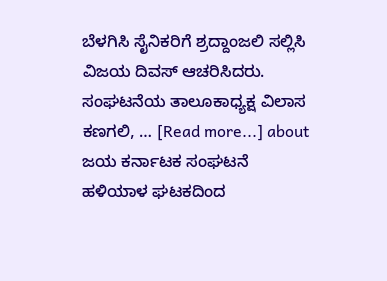ಬೆಳಗಿಸಿ ಸೈನಿಕರಿಗೆ ಶ್ರದ್ದಾಂಜಲಿ ಸಲ್ಲಿಸಿ ವಿಜಯ ದಿವಸ್ ಆಚರಿಸಿದರು. ಸಂಘಟನೆಯ ತಾಲೂಕಾಧ್ಯಕ್ಷ ವಿಲಾಸ ಕಣಗಲಿ, … [Read more...] about ಜಯ ಕರ್ನಾಟಕ ಸಂಘಟನೆ ಹಳಿಯಾಳ ಘಟಕದಿಂದ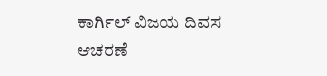ಕಾರ್ಗಿಲ್ ವಿಜಯ ದಿವಸ ಆಚರಣೆ